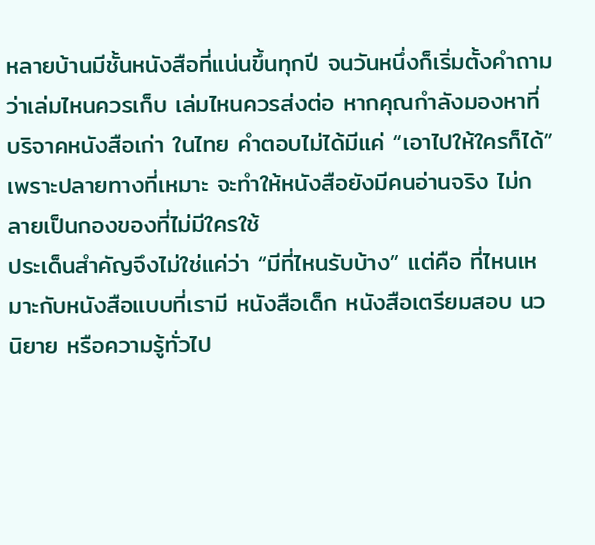หลายบ้านมีชั้นหนังสือที่แน่นขึ้นทุกปี จนวันหนึ่งก็เริ่มตั้งคำถามว่าเล่มไหนควรเก็บ เล่มไหนควรส่งต่อ หากคุณกำลังมองหาที่ บริจาคหนังสือเก่า ในไทย คำตอบไม่ได้มีแค่ “เอาไปให้ใครก็ได้” เพราะปลายทางที่เหมาะ จะทำให้หนังสือยังมีคนอ่านจริง ไม่กลายเป็นกองของที่ไม่มีใครใช้
ประเด็นสำคัญจึงไม่ใช่แค่ว่า “มีที่ไหนรับบ้าง” แต่คือ ที่ไหนเหมาะกับหนังสือแบบที่เรามี หนังสือเด็ก หนังสือเตรียมสอบ นวนิยาย หรือความรู้ทั่วไป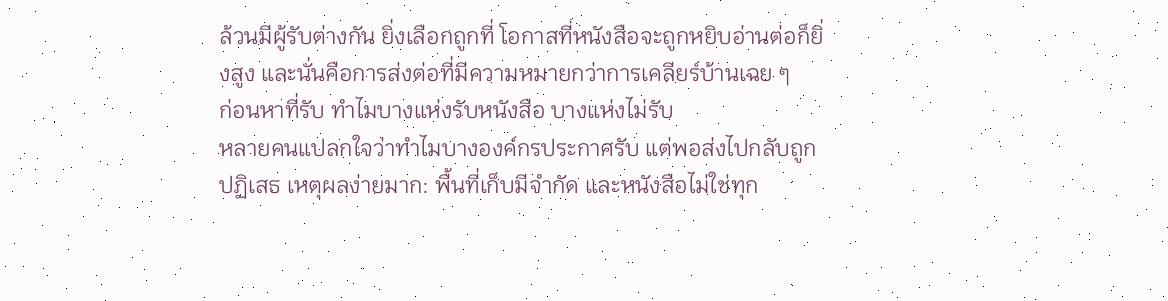ล้วนมีผู้รับต่างกัน ยิ่งเลือกถูกที่ โอกาสที่หนังสือจะถูกหยิบอ่านต่อก็ยิ่งสูง และนั่นคือการส่งต่อที่มีความหมายกว่าการเคลียร์บ้านเฉย ๆ
ก่อนหาที่รับ ทำไมบางแห่งรับหนังสือ บางแห่งไม่รับ
หลายคนแปลกใจว่าทำไมบางองค์กรประกาศรับ แต่พอส่งไปกลับถูกปฏิเสธ เหตุผลง่ายมาก: พื้นที่เก็บมีจำกัด และหนังสือไม่ใช่ทุก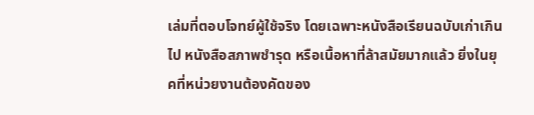เล่มที่ตอบโจทย์ผู้ใช้จริง โดยเฉพาะหนังสือเรียนฉบับเก่าเกินไป หนังสือสภาพชำรุด หรือเนื้อหาที่ล้าสมัยมากแล้ว ยิ่งในยุคที่หน่วยงานต้องคัดของ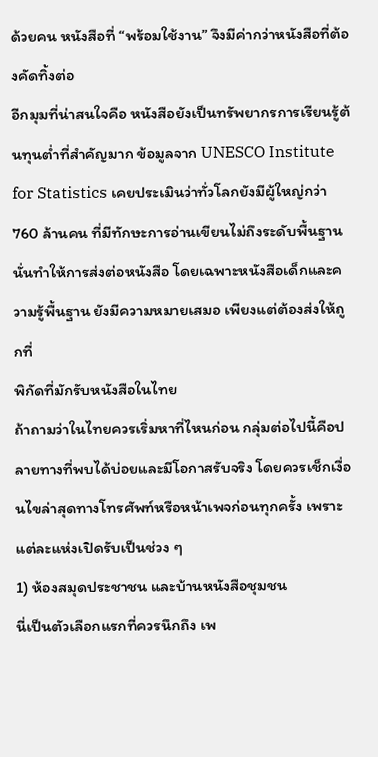ด้วยคน หนังสือที่ “พร้อมใช้งาน” จึงมีค่ากว่าหนังสือที่ต้องคัดทิ้งต่อ
อีกมุมที่น่าสนใจคือ หนังสือยังเป็นทรัพยากรการเรียนรู้ต้นทุนต่ำที่สำคัญมาก ข้อมูลจาก UNESCO Institute for Statistics เคยประเมินว่าทั่วโลกยังมีผู้ใหญ่กว่า 760 ล้านคน ที่มีทักษะการอ่านเขียนไม่ถึงระดับพื้นฐาน นั่นทำให้การส่งต่อหนังสือ โดยเฉพาะหนังสือเด็กและความรู้พื้นฐาน ยังมีความหมายเสมอ เพียงแต่ต้องส่งให้ถูกที่
พิกัดที่มักรับหนังสือในไทย
ถ้าถามว่าในไทยควรเริ่มหาที่ไหนก่อน กลุ่มต่อไปนี้คือปลายทางที่พบได้บ่อยและมีโอกาสรับจริง โดยควรเช็กเงื่อนไขล่าสุดทางโทรศัพท์หรือหน้าเพจก่อนทุกครั้ง เพราะแต่ละแห่งเปิดรับเป็นช่วง ๆ
1) ห้องสมุดประชาชน และบ้านหนังสือชุมชน
นี่เป็นตัวเลือกแรกที่ควรนึกถึง เพ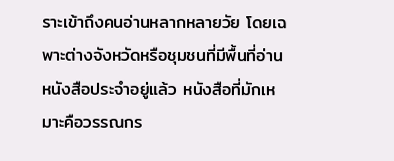ราะเข้าถึงคนอ่านหลากหลายวัย โดยเฉพาะต่างจังหวัดหรือชุมชนที่มีพื้นที่อ่านหนังสือประจำอยู่แล้ว หนังสือที่มักเหมาะคือวรรณกร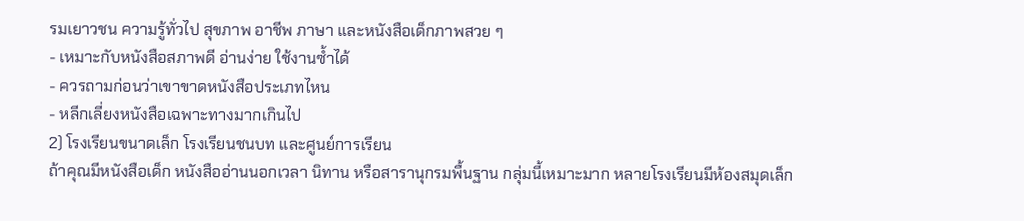รมเยาวชน ความรู้ทั่วไป สุขภาพ อาชีพ ภาษา และหนังสือเด็กภาพสวย ๆ
- เหมาะกับหนังสือสภาพดี อ่านง่าย ใช้งานซ้ำได้
- ควรถามก่อนว่าเขาขาดหนังสือประเภทไหน
- หลีกเลี่ยงหนังสือเฉพาะทางมากเกินไป
2) โรงเรียนขนาดเล็ก โรงเรียนชนบท และศูนย์การเรียน
ถ้าคุณมีหนังสือเด็ก หนังสืออ่านนอกเวลา นิทาน หรือสารานุกรมพื้นฐาน กลุ่มนี้เหมาะมาก หลายโรงเรียนมีห้องสมุดเล็ก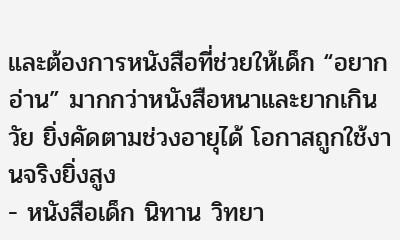และต้องการหนังสือที่ช่วยให้เด็ก “อยากอ่าน” มากกว่าหนังสือหนาและยากเกินวัย ยิ่งคัดตามช่วงอายุได้ โอกาสถูกใช้งานจริงยิ่งสูง
- หนังสือเด็ก นิทาน วิทยา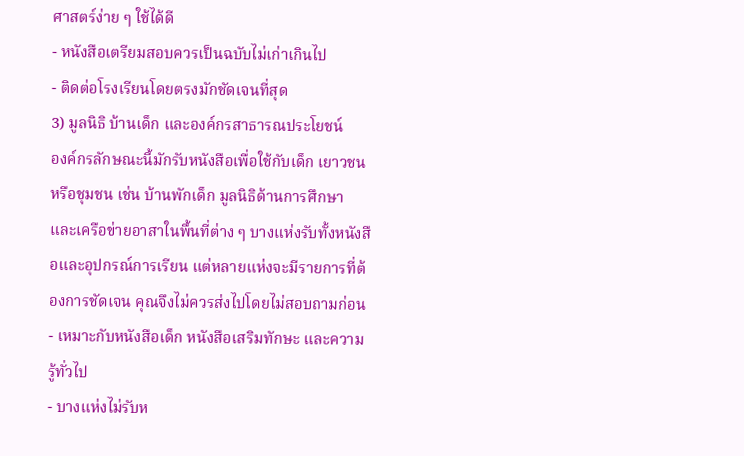ศาสตร์ง่าย ๆ ใช้ได้ดี
- หนังสือเตรียมสอบควรเป็นฉบับไม่เก่าเกินไป
- ติดต่อโรงเรียนโดยตรงมักชัดเจนที่สุด
3) มูลนิธิ บ้านเด็ก และองค์กรสาธารณประโยชน์
องค์กรลักษณะนี้มักรับหนังสือเพื่อใช้กับเด็ก เยาวชน หรือชุมชน เช่น บ้านพักเด็ก มูลนิธิด้านการศึกษา และเครือข่ายอาสาในพื้นที่ต่าง ๆ บางแห่งรับทั้งหนังสือและอุปกรณ์การเรียน แต่หลายแห่งจะมีรายการที่ต้องการชัดเจน คุณจึงไม่ควรส่งไปโดยไม่สอบถามก่อน
- เหมาะกับหนังสือเด็ก หนังสือเสริมทักษะ และความรู้ทั่วไป
- บางแห่งไม่รับห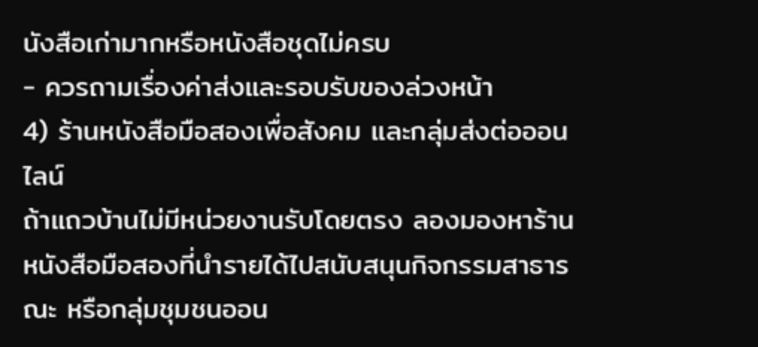นังสือเก่ามากหรือหนังสือชุดไม่ครบ
- ควรถามเรื่องค่าส่งและรอบรับของล่วงหน้า
4) ร้านหนังสือมือสองเพื่อสังคม และกลุ่มส่งต่อออนไลน์
ถ้าแถวบ้านไม่มีหน่วยงานรับโดยตรง ลองมองหาร้านหนังสือมือสองที่นำรายได้ไปสนับสนุนกิจกรรมสาธารณะ หรือกลุ่มชุมชนออน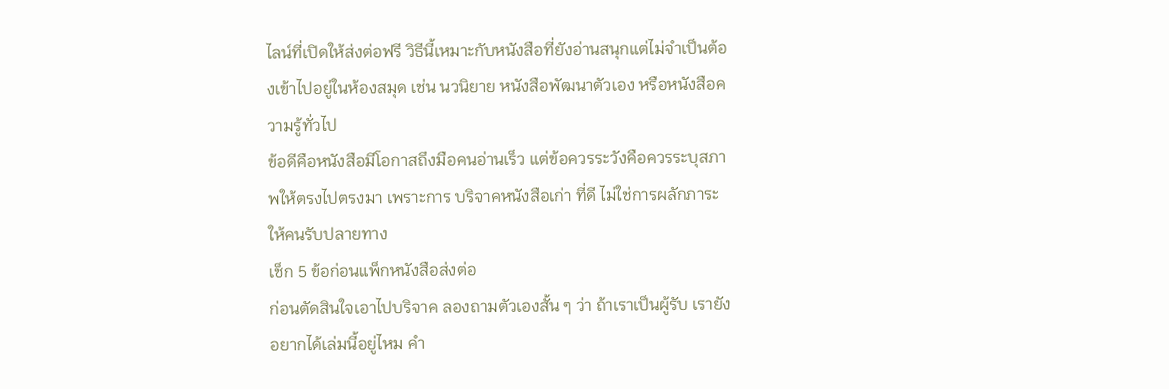ไลน์ที่เปิดให้ส่งต่อฟรี วิธีนี้เหมาะกับหนังสือที่ยังอ่านสนุกแต่ไม่จำเป็นต้องเข้าไปอยู่ในห้องสมุด เช่น นวนิยาย หนังสือพัฒนาตัวเอง หรือหนังสือความรู้ทั่วไป
ข้อดีคือหนังสือมีโอกาสถึงมือคนอ่านเร็ว แต่ข้อควรระวังคือควรระบุสภาพให้ตรงไปตรงมา เพราะการ บริจาคหนังสือเก่า ที่ดี ไม่ใช่การผลักภาระให้คนรับปลายทาง
เช็ก 5 ข้อก่อนแพ็กหนังสือส่งต่อ
ก่อนตัดสินใจเอาไปบริจาค ลองถามตัวเองสั้น ๆ ว่า ถ้าเราเป็นผู้รับ เรายังอยากได้เล่มนี้อยู่ไหม คำ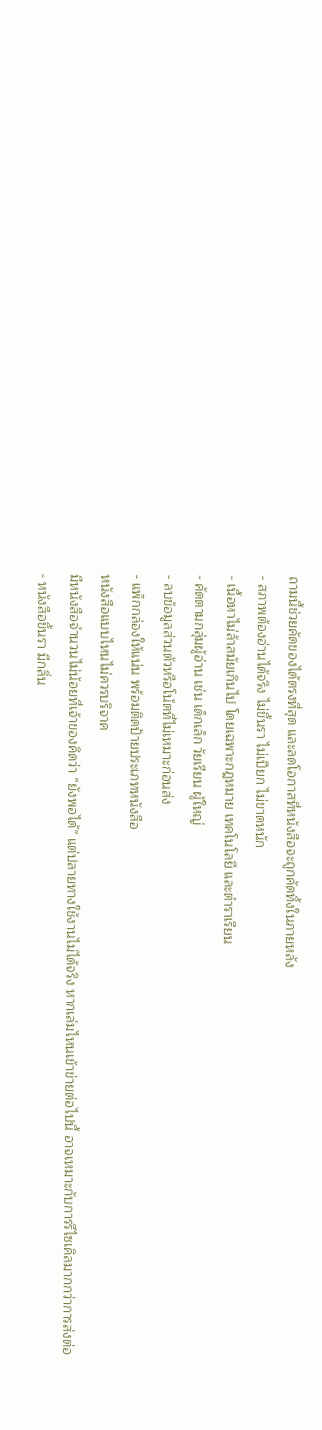ถามนี้ช่วยคัดของได้ตรงที่สุด และลดโอกาสที่หนังสือจะถูกคัดทิ้งในภายหลัง
- สภาพต้องอ่านได้จริง ไม่ขึ้นรา ไม่เปียก ไม่ขาดหนัก
- เนื้อหาไม่ล้าสมัยเกินไป โดยเฉพาะกฎหมาย เทคโนโลยี และตำราเรียน
- คัดตามกลุ่มผู้อ่าน เช่น เด็กเล็ก วัยเรียน ผู้ใหญ่
- ลบข้อมูลส่วนตัวหรือโน้ตที่ไม่เหมาะก่อนส่ง
- แพ็กกล่องให้แน่น พร้อมติดป้ายประเภทหนังสือ
หนังสือแบบไหนไม่ควรบริจาค
มีหนังสือจำนวนไม่น้อยที่เจ้าของคิดว่า “ยังพอได้” แต่ปลายทางใช้งานไม่ได้จริง หากเล่มไหนเข้าข่ายต่อไปนี้ อาจเหมาะกับการรีไซเคิลมากกว่าการส่งต่อ
- หนังสือขึ้นรา มีกลิ่น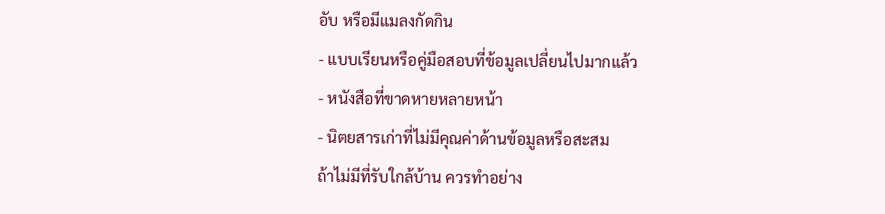อับ หรือมีแมลงกัดกิน
- แบบเรียนหรือคู่มือสอบที่ข้อมูลเปลี่ยนไปมากแล้ว
- หนังสือที่ขาดหายหลายหน้า
- นิตยสารเก่าที่ไม่มีคุณค่าด้านข้อมูลหรือสะสม
ถ้าไม่มีที่รับใกล้บ้าน ควรทำอย่าง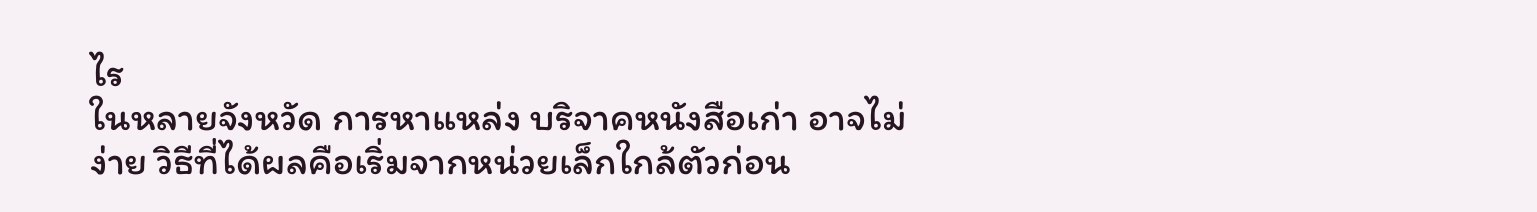ไร
ในหลายจังหวัด การหาแหล่ง บริจาคหนังสือเก่า อาจไม่ง่าย วิธีที่ได้ผลคือเริ่มจากหน่วยเล็กใกล้ตัวก่อน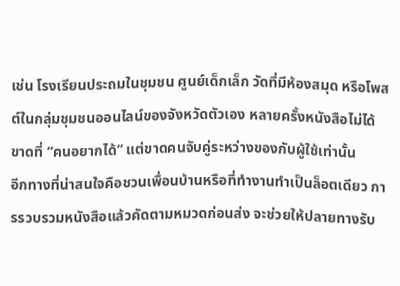เช่น โรงเรียนประถมในชุมชน ศูนย์เด็กเล็ก วัดที่มีห้องสมุด หรือโพสต์ในกลุ่มชุมชนออนไลน์ของจังหวัดตัวเอง หลายครั้งหนังสือไม่ได้ขาดที่ “คนอยากได้” แต่ขาดคนจับคู่ระหว่างของกับผู้ใช้เท่านั้น
อีกทางที่น่าสนใจคือชวนเพื่อนบ้านหรือที่ทำงานทำเป็นล็อตเดียว การรวบรวมหนังสือแล้วคัดตามหมวดก่อนส่ง จะช่วยให้ปลายทางรับ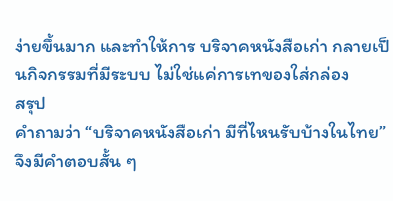ง่ายขึ้นมาก และทำให้การ บริจาคหนังสือเก่า กลายเป็นกิจกรรมที่มีระบบ ไม่ใช่แค่การเทของใส่กล่อง
สรุป
คำถามว่า “บริจาคหนังสือเก่า มีที่ไหนรับบ้างในไทย” จึงมีคำตอบสั้น ๆ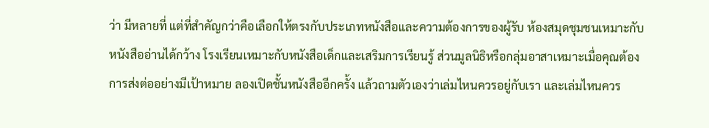ว่า มีหลายที่ แต่ที่สำคัญกว่าคือเลือกให้ตรงกับประเภทหนังสือและความต้องการของผู้รับ ห้องสมุดชุมชนเหมาะกับหนังสืออ่านได้กว้าง โรงเรียนเหมาะกับหนังสือเด็กและเสริมการเรียนรู้ ส่วนมูลนิธิหรือกลุ่มอาสาเหมาะเมื่อคุณต้องการส่งต่ออย่างมีเป้าหมาย ลองเปิดชั้นหนังสืออีกครั้ง แล้วถามตัวเองว่าเล่มไหนควรอยู่กับเรา และเล่มไหนควร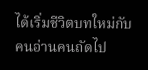ได้เริ่มชีวิตบทใหม่กับคนอ่านคนถัดไป